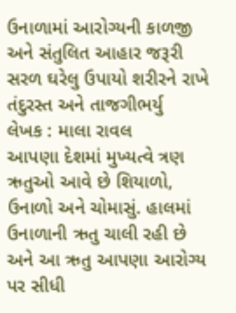ઉનાળામાં આરોગ્યની કાળજી અને સંતુલિત આહાર જરૂરી સરળ ઘરેલુ ઉપાયો શરીરને રાખે તંદુરસ્ત અને તાજગીભર્યુ
લેખક : માલા રાવલ
આપણા દેશમાં મુખ્યત્વે ત્રણ ઋતુઓ આવે છે શિયાળો, ઉનાળો અને ચોમાસું. હાલમાં ઉનાળાની ઋતુ ચાલી રહી છે અને આ ઋતુ આપણા આરોગ્ય પર સીધી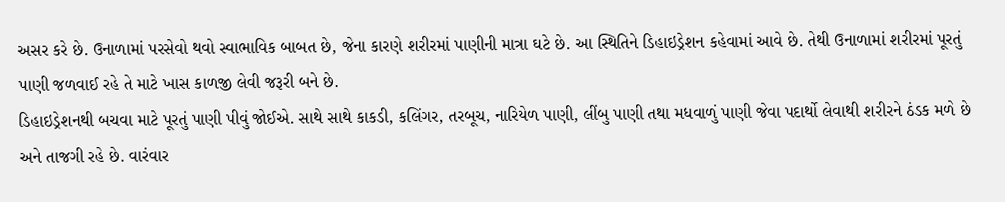અસર કરે છે. ઉનાળામાં પરસેવો થવો સ્વાભાવિક બાબત છે, જેના કારણે શરીરમાં પાણીની માત્રા ઘટે છે. આ સ્થિતિને ડિહાઇડ્રેશન કહેવામાં આવે છે. તેથી ઉનાળામાં શરીરમાં પૂરતું પાણી જળવાઈ રહે તે માટે ખાસ કાળજી લેવી જરૂરી બને છે.
ડિહાઇડ્રેશનથી બચવા માટે પૂરતું પાણી પીવું જોઈએ. સાથે સાથે કાકડી, કલિંગર, તરબૂચ, નારિયેળ પાણી, લીંબુ પાણી તથા મધવાળું પાણી જેવા પદાર્થો લેવાથી શરીરને ઠંડક મળે છે અને તાજગી રહે છે. વારંવાર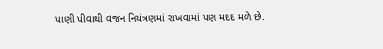પાણી પીવાથી વજન નિયંત્રણમાં રાખવામાં પણ મદદ મળે છે.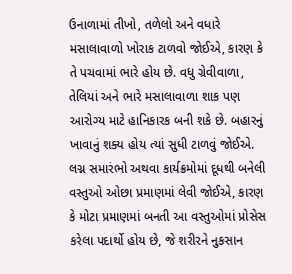ઉનાળામાં તીખો, તળેલો અને વધારે મસાલાવાળો ખોરાક ટાળવો જોઈએ, કારણ કે તે પચવામાં ભારે હોય છે. વધુ ગ્રેવીવાળા, તેલિયાં અને ભારે મસાલાવાળા શાક પણ આરોગ્ય માટે હાનિકારક બની શકે છે. બહારનું ખાવાનું શક્ય હોય ત્યાં સુધી ટાળવું જોઈએ. લગ્ન સમારંભો અથવા કાર્યક્રમોમાં દૂધથી બનેલી વસ્તુઓ ઓછા પ્રમાણમાં લેવી જોઈએ, કારણ કે મોટા પ્રમાણમાં બનતી આ વસ્તુઓમાં પ્રોસેસ કરેલા પદાર્થો હોય છે, જે શરીરને નુકસાન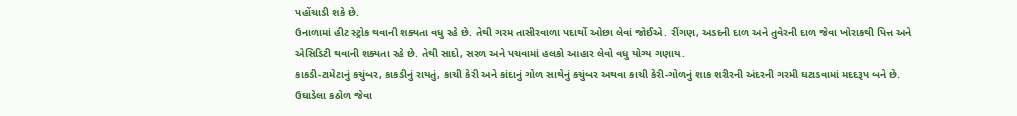પહોંચાડી શકે છે.
ઉનાળામાં હીટ સ્ટ્રોક થવાની શક્યતા વધુ રહે છે. તેથી ગરમ તાસીરવાળા પદાર્થો ઓછા લેવાં જોઈએ. રીંગણ, અડદની દાળ અને તુવેરની દાળ જેવા ખોરાકથી પિત્ત અને એસિડિટી થવાની શક્યતા રહે છે. તેથી સાદો, સરળ અને પચવામાં હલકો આહાર લેવો વધુ યોગ્ય ગણાય.
કાકડી-ટામેટાનું કચુંબર, કાકડીનું રાયતું, કાચી કેરી અને કાંદાનું ગોળ સાથેનું કચુંબર અથવા કાચી કેરી-ગોળનું શાક શરીરની અંદરની ગરમી ઘટાડવામાં મદદરૂપ બને છે. ઉઘાડેલા કઠોળ જેવા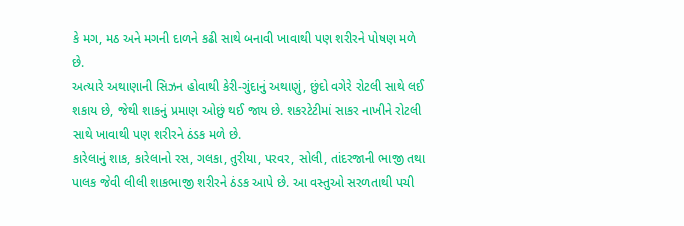કે મગ, મઠ અને મગની દાળને કઢી સાથે બનાવી ખાવાથી પણ શરીરને પોષણ મળે છે.
અત્યારે અથાણાની સિઝન હોવાથી કેરી-ગુંદાનું અથાણું, છુંદો વગેરે રોટલી સાથે લઈ શકાય છે, જેથી શાકનું પ્રમાણ ઓછું થઈ જાય છે. શકરટેટીમાં સાકર નાખીને રોટલી સાથે ખાવાથી પણ શરીરને ઠંડક મળે છે.
કારેલાનું શાક, કારેલાનો રસ, ગલકા, તુરીયા, પરવર, સોલી, તાંદરજાની ભાજી તથા પાલક જેવી લીલી શાકભાજી શરીરને ઠંડક આપે છે. આ વસ્તુઓ સરળતાથી પચી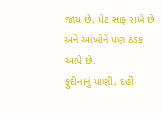જાય છે, પેટ સાફ રાખે છે અને આંખોને પણ ઠંડક આપે છે.
ફુદીનાનું પાણી, દહીં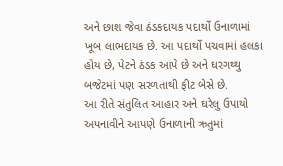અને છાશ જેવા ઠંડકદાયક પદાર્થો ઉનાળામાં ખૂબ લાભદાયક છે. આ પદાર્થો પચવામાં હલકા હોય છે, પેટને ઠંડક આપે છે અને ઘરગથ્થુ બજેટમાં પણ સરળતાથી ફીટ બેસે છે.
આ રીતે સંતુલિત આહાર અને ઘરેલુ ઉપાયો અપનાવીને આપણે ઉનાળાની ઋતુમાં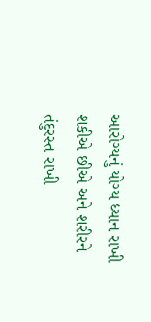આરોગ્યનું યોગ્ય ધ્યાન રાખી શકીએ છીએ અને શરીરને તંદુરસ્ત રાખી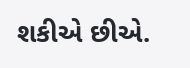શકીએ છીએ.